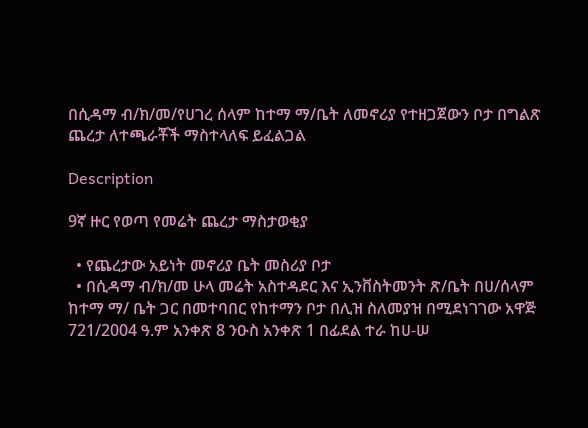በሲዳማ ብ/ክ/መ/የሀገረ ሰላም ከተማ ማ/ቤት ለመኖሪያ የተዘጋጀውን ቦታ በግልጽ ጨረታ ለተጫራቾች ማስተላለፍ ይፈልጋል

Description

9ኛ ዙር የወጣ የመሬት ጨረታ ማስታወቂያ

  • የጨረታው አይነት መኖሪያ ቤት መስሪያ ቦታ
  • በሲዳማ ብ/ክ/መ ሁላ መሬት አስተዳደር እና ኢንቨስትመንት ጽ/ቤት በሀ/ሰላም ከተማ ማ/ ቤት ጋር በመተባበር የከተማን ቦታ በሊዝ ስለመያዝ በሚደነገገው አዋጅ 721/2004 ዓ.ም አንቀጽ 8 ንዑስ አንቀጽ 1 በፊደል ተራ ከሀ-ሠ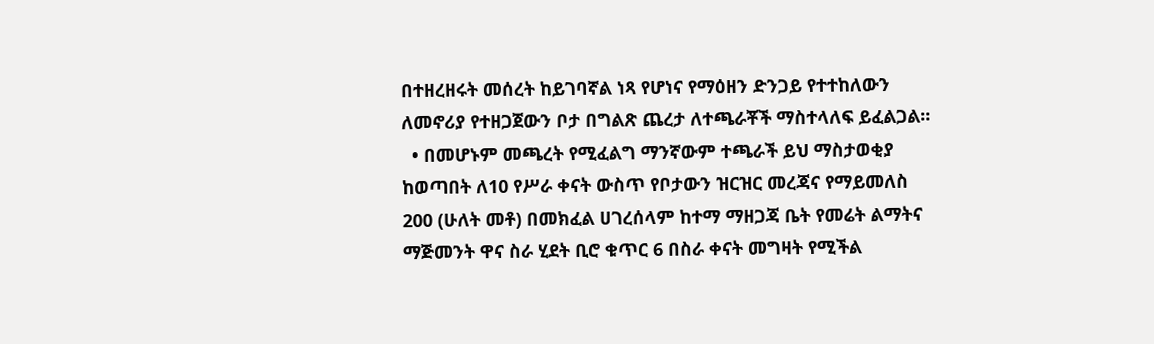በተዘረዘሩት መሰረት ከይገባኛል ነጻ የሆነና የማዕዘን ድንጋይ የተተከለውን ለመኖሪያ የተዘጋጀውን ቦታ በግልጽ ጨረታ ለተጫራቾች ማስተላለፍ ይፈልጋል።
  • በመሆኑም መጫረት የሚፈልግ ማንኛውም ተጫራች ይህ ማስታወቂያ ከወጣበት ለ10 የሥራ ቀናት ውስጥ የቦታውን ዝርዝር መረጃና የማይመለስ 200 (ሁለት መቶ) በመክፈል ሀገረሰላም ከተማ ማዘጋጃ ቤት የመሬት ልማትና ማጅመንት ዋና ስራ ሂደት ቢሮ ቁጥር 6 በስራ ቀናት መግዛት የሚችል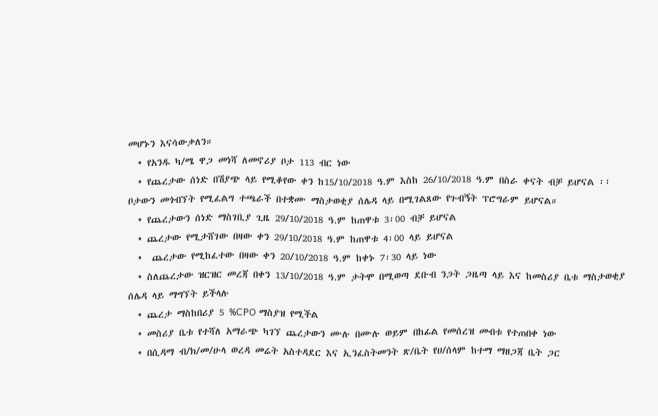መሆኑን እናሳውቃለን።
  • የአንዱ ካ/ሜ ዋጋ መነሻ ለመኖሪያ ቦታ 113 ብር ነው
  • የጨረታው ሰነድ በሽያጭ ላይ የሚቆየው ቀን ከ15/10/2018 ዓ.ም እስከ 26/10/2018 ዓ.ም በስራ ቀናት ብቻ ይሆናል ፡፡ ቦታውን መጎብኘት የሚፈልግ ተጫራች በተቋሙ ማስታወቂያ ሰሌዳ ላይ በሚገልጸው የጉብኝት ፕሮግራም ይሆናል።
  • የጨረታውን ሰነድ ማስገቢያ ጊዜ 29/10/2018 ዓ.ም ከጠዋቱ 3፡00 ብቻ ይሆናል
  • ጨረታው የሚታሸገው በዛው ቀን 29/10/2018 ዓ.ም ከጠዋቱ 4፡00 ላይ ይሆናል
  •  ጨረታው የሚከፈተው በዛው ቀን 20/10/2018 ዓ.ም ከቀኑ 7፡30 ላይ ነው
  • ስለጨረታው ዝርዝር መረጃ በቀን 13/10/2018 ዓ.ም ታትሞ በሚወጣ ደቡብ ንጋት ጋዜጣ ላይ እና ከመስሪያ ቤቱ ማስታወቂያ ሰሌዳ ላይ ማግኘት ይችላሉ
  • ጨረታ ማስከበሪያ 5 %CPO ማስያዝ የሚችል
  • መስሪያ ቤቱ የተሻለ አማራጭ ካገኘ ጨረታውን ሙሉ በሙሉ ወይም በከፊል የመሰረዝ መብቱ የተጠበቀ ነው
  • በሲዳማ ብ/ክ/መ/ሁላ ወረዳ መሬት አስተዳደር እና ኢንፈስትመንት ጽ/ቤት የሀ/ሰላም ከተማ ማዘጋጃ ቤት ጋር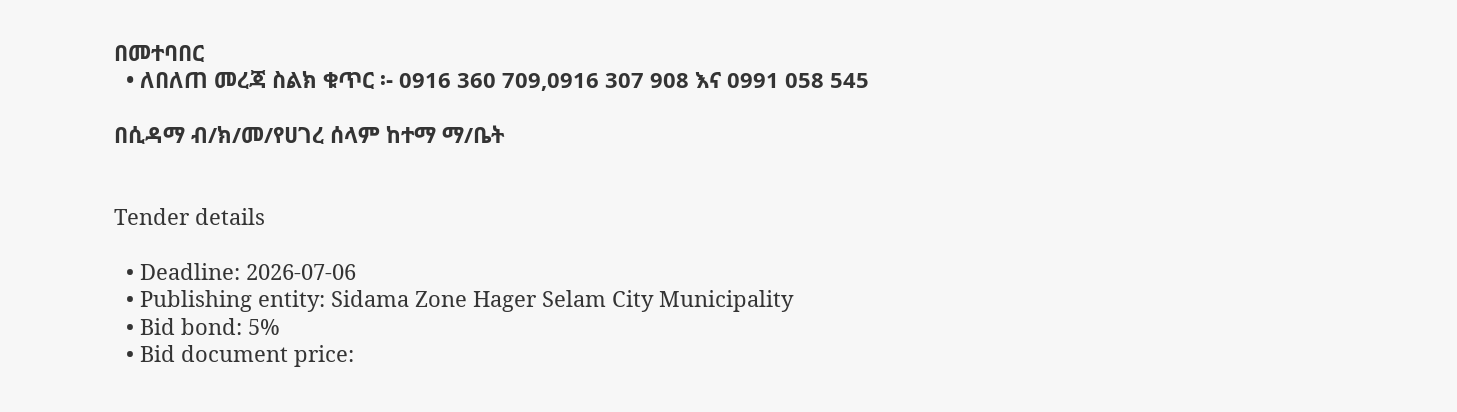በመተባበር
  • ለበለጠ መረጃ ስልክ ቁጥር ፡- 0916 360 709,0916 307 908 እና 0991 058 545

በሲዳማ ብ/ክ/መ/የሀገረ ሰላም ከተማ ማ/ቤት


Tender details

  • Deadline: 2026-07-06
  • Publishing entity: Sidama Zone Hager Selam City Municipality
  • Bid bond: 5%
  • Bid document price: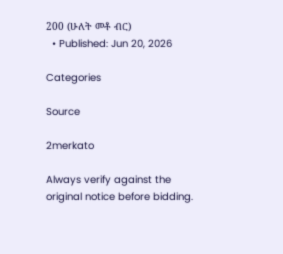200 (ሁለት መቶ ብር)
  • Published: Jun 20, 2026

Categories

Source

2merkato

Always verify against the original notice before bidding.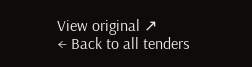View original ↗
← Back to all tenders